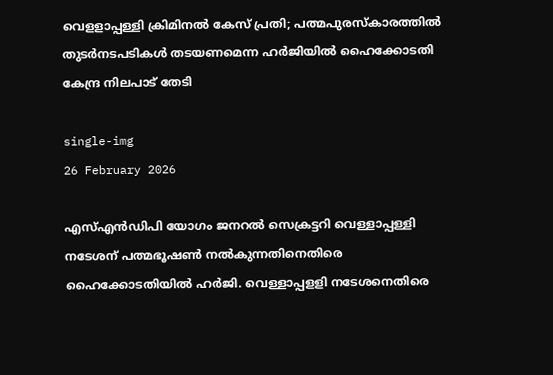വെളളാപ്പള്ളി ക്രിമിനല്‍ കേസ് പ്രതി; പത്മപുരസ്‌കാരത്തില്‍ തുടര്‍നടപടികള്‍ തടയണമെന്ന ഹര്‍ജിയില്‍ ഹൈക്കോടതി കേന്ദ്ര നിലപാട് തേടി

single-img
26 February 2026

എസ്എന്‍ഡിപി യോഗം ജനറല്‍ സെക്രട്ടറി വെള്ളാപ്പള്ളി നടേശന് പത്മഭൂഷണ്‍ നല്‍കുന്നതിനെതിരെ ഹൈക്കോടതിയില്‍ ഹര്‍ജി. വെള്ളാപ്പളളി നടേശനെതിരെ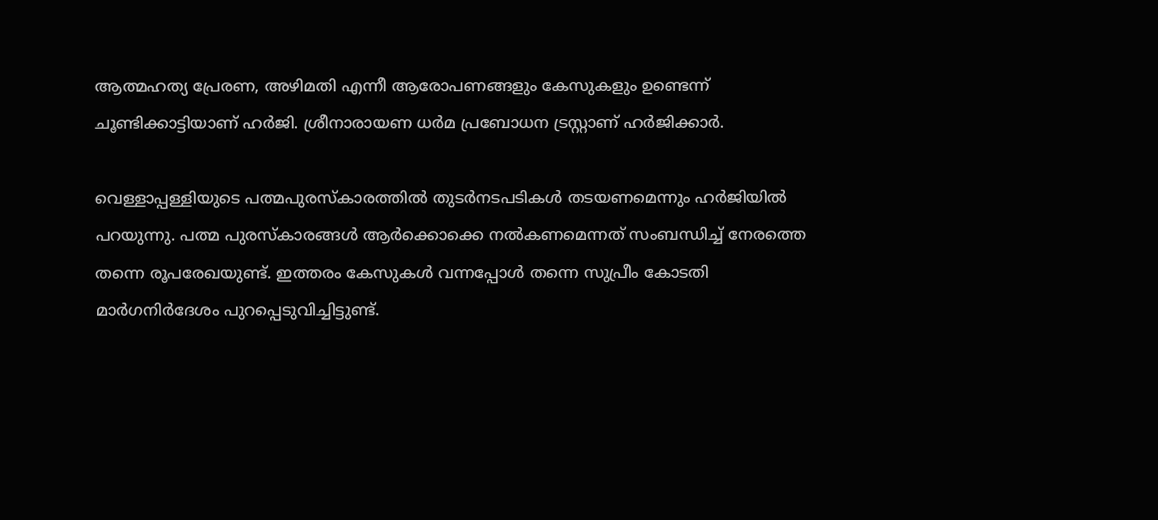ആത്മഹത്യ പ്രേരണ, അഴിമതി എന്നീ ആരോപണങ്ങളും കേസുകളും ഉണ്ടെന്ന് ചൂണ്ടിക്കാട്ടിയാണ് ഹര്‍ജി. ശ്രീനാരായണ ധര്‍മ പ്രബോധന ട്രസ്റ്റാണ് ഹര്‍ജിക്കാര്‍.

വെള്ളാപ്പള്ളിയുടെ പത്മപുരസ്‌കാരത്തില്‍ തുടര്‍നടപടികള്‍ തടയണമെന്നും ഹര്‍ജിയില്‍ പറയുന്നു. പത്മ പുരസ്‌കാരങ്ങള്‍ ആര്‍ക്കൊക്കെ നല്‍കണമെന്നത് സംബന്ധിച്ച് നേരത്തെ തന്നെ രൂപരേഖയുണ്ട്. ഇത്തരം കേസുകള്‍ വന്നപ്പോള്‍ തന്നെ സുപ്രീം കോടതി മാര്‍ഗനിര്‍ദേശം പുറപ്പെടുവിച്ചിട്ടുണ്ട്.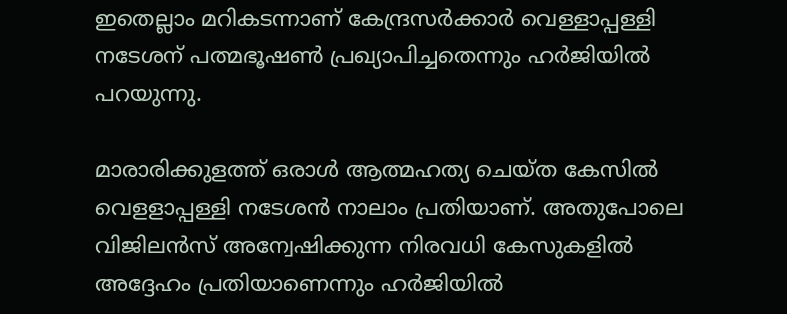ഇതെല്ലാം മറികടന്നാണ് കേന്ദ്രസര്‍ക്കാര്‍ വെള്ളാപ്പള്ളി നടേശന് പത്മഭൂഷണ്‍ പ്രഖ്യാപിച്ചതെന്നും ഹര്‍ജിയില്‍ പറയുന്നു.

മാരാരിക്കുളത്ത് ഒരാള്‍ ആത്മഹത്യ ചെയ്ത കേസില്‍ വെളളാപ്പള്ളി നടേശന്‍ നാലാം പ്രതിയാണ്. അതുപോലെ വിജിലന്‍സ് അന്വേഷിക്കുന്ന നിരവധി കേസുകളില്‍ അദ്ദേഹം പ്രതിയാണെന്നും ഹര്‍ജിയില്‍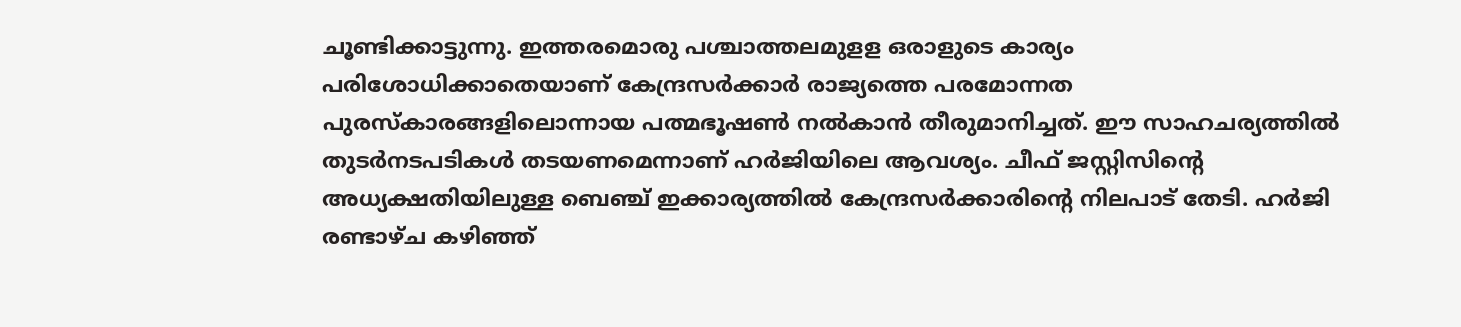ചൂണ്ടിക്കാട്ടുന്നു. ഇത്തരമൊരു പശ്ചാത്തലമുളള ഒരാളുടെ കാര്യം പരിശോധിക്കാതെയാണ് കേന്ദ്രസര്‍ക്കാര്‍ രാജ്യത്തെ പരമോന്നത പുരസ്‌കാരങ്ങളിലൊന്നായ പത്മഭൂഷണ്‍ നല്‍കാന്‍ തീരുമാനിച്ചത്. ഈ സാഹചര്യത്തില്‍ തുടര്‍നടപടികള്‍ തടയണമെന്നാണ് ഹര്‍ജിയിലെ ആവശ്യം. ചീഫ് ജസ്റ്റിസിന്റെ അധ്യക്ഷതിയിലുള്ള ബെഞ്ച് ഇക്കാര്യത്തില്‍ കേന്ദ്രസര്‍ക്കാരിന്റെ നിലപാട് തേടി. ഹര്‍ജി രണ്ടാഴ്ച കഴിഞ്ഞ്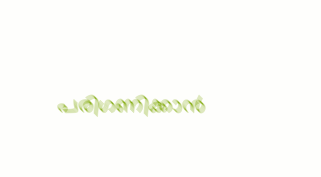പരിഗണിക്കാന്‍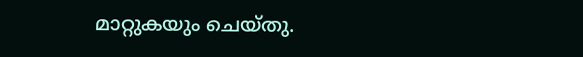മാറ്റുകയും ചെയ്തു.